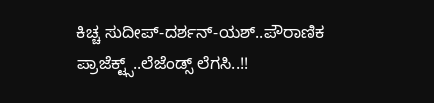ಕಿಚ್ಚ ಸುದೀಪ್-ದರ್ಶನ್-ಯಶ್..ಪೌರಾಣಿಕ ಪ್ರಾಜೆಕ್ಟ್ಸ್..ಲೆಜೆಂಡ್ಸ್ ಲೆಗಸಿ..!!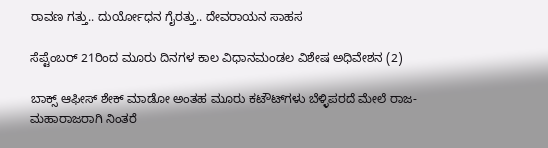ರಾವಣ ಗತ್ತು.. ದುರ್ಯೋಧನ ಗೈರತ್ತು.. ದೇವರಾಯನ ಸಾಹಸ

ಸೆಪ್ಟೆಂಬರ್ 21ರಿಂದ ಮೂರು ದಿನಗಳ ಕಾಲ ವಿಧಾನಮಂಡಲ ವಿಶೇಷ ಅಧಿವೇಶನ (2)

ಬಾಕ್ಸ್ ಆಫೀಸ್ ಶೇಕ್ ಮಾಡೋ ಅಂತಹ ಮೂರು ಕಟೌಟ್‌ಗಳು ಬೆಳ್ಳಿಪರದೆ ಮೇಲೆ ರಾಜ-ಮಹಾರಾಜರಾಗಿ ನಿಂತರೆ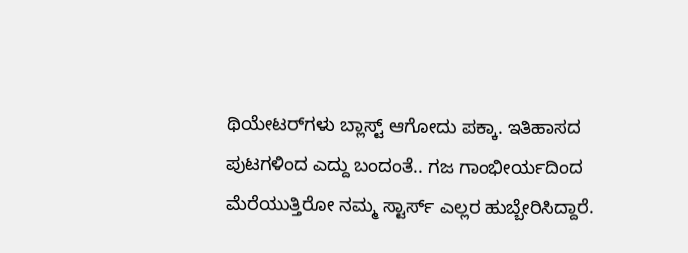ಥಿಯೇಟರ್‌ಗಳು ಬ್ಲಾಸ್ಟ್ ಆಗೋದು ಪಕ್ಕಾ. ಇತಿಹಾಸದ ಪುಟಗಳಿಂದ ಎದ್ದು ಬಂದಂತೆ.. ಗಜ ಗಾಂಭೀರ್ಯದಿಂದ ಮೆರೆಯುತ್ತಿರೋ ನಮ್ಮ ಸ್ಟಾರ್ಸ್ ಎಲ್ಲರ ಹುಬ್ಬೇರಿಸಿದ್ದಾರೆ.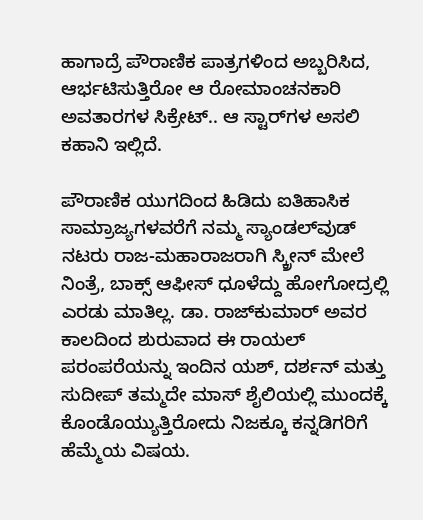ಹಾಗಾದ್ರೆ ಪೌರಾಣಿಕ ಪಾತ್ರಗಳಿಂದ ಅಬ್ಬರಿಸಿದ, ಆರ್ಭಟಿಸುತ್ತಿರೋ ಆ ರೋಮಾಂಚನಕಾರಿ ಅವತಾರಗಳ ಸಿಕ್ರೇಟ್.. ಆ ಸ್ಟಾರ್‌ಗಳ ಅಸಲಿ ಕಹಾನಿ ಇಲ್ಲಿದೆ.

ಪೌರಾಣಿಕ ಯುಗದಿಂದ ಹಿಡಿದು ಐತಿಹಾಸಿಕ ಸಾಮ್ರಾಜ್ಯಗಳವರೆಗೆ ನಮ್ಮ ಸ್ಯಾಂಡಲ್‌ವುಡ್ ನಟರು ರಾಜ-ಮಹಾರಾಜರಾಗಿ ಸ್ಕ್ರೀನ್ ಮೇಲೆ ನಿಂತ್ರೆ, ಬಾಕ್ಸ್ ಆಫೀಸ್ ಧೂಳೆದ್ದು ಹೋಗೋದ್ರಲ್ಲಿ ಎರಡು ಮಾತಿಲ್ಲ. ಡಾ. ರಾಜ್‌ಕುಮಾರ್ ಅವರ ಕಾಲದಿಂದ ಶುರುವಾದ ಈ ರಾಯಲ್ ಪರಂಪರೆಯನ್ನು ಇಂದಿನ ಯಶ್, ದರ್ಶನ್ ಮತ್ತು ಸುದೀಪ್ ತಮ್ಮದೇ ಮಾಸ್ ಶೈಲಿಯಲ್ಲಿ ಮುಂದಕ್ಕೆ ಕೊಂಡೊಯ್ಯುತ್ತಿರೋದು ನಿಜಕ್ಕೂ ಕನ್ನಡಿಗರಿಗೆ ಹೆಮ್ಮೆಯ ವಿಷಯ.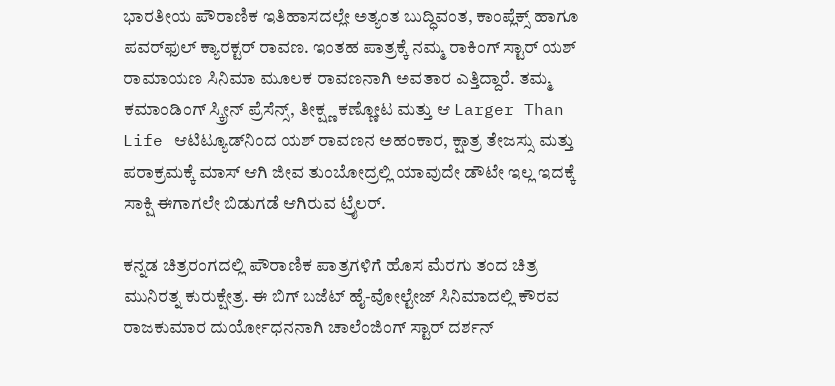ಭಾರತೀಯ ಪೌರಾಣಿಕ ಇತಿಹಾಸದಲ್ಲೇ ಅತ್ಯಂತ ಬುದ್ಧಿವಂತ, ಕಾಂಪ್ಲೆಕ್ಸ್ ಹಾಗೂ ಪವರ್‌ಫುಲ್ ಕ್ಯಾರಕ್ಟರ್ ರಾವಣ. ಇಂತಹ ಪಾತ್ರಕ್ಕೆ ನಮ್ಮ ರಾಕಿಂಗ್ ಸ್ಟಾರ್ ಯಶ್ ರಾಮಾಯಣ ಸಿನಿಮಾ ಮೂಲಕ ರಾವಣನಾಗಿ ಅವತಾರ ಎತ್ತಿದ್ದಾರೆ. ತಮ್ಮ ಕಮಾಂಡಿಂಗ್ ಸ್ಕ್ರೀನ್ ಪ್ರೆಸೆನ್ಸ್, ತೀಕ್ಷ್ಣ ಕಣ್ಣೋಟ ಮತ್ತು ಆ Larger Than Life ಆಟಿಟ್ಯೂಡ್‌ನಿಂದ ಯಶ್ ರಾವಣನ ಅಹಂಕಾರ, ಕ್ಷಾತ್ರ ತೇಜಸ್ಸು ಮತ್ತು ಪರಾಕ್ರಮಕ್ಕೆ ಮಾಸ್ ಆಗಿ ಜೀವ ತುಂಬೋದ್ರಲ್ಲಿ ಯಾವುದೇ ಡೌಟೇ ಇಲ್ಲ ಇದಕ್ಕೆ ಸಾಕ್ಷಿ ಈಗಾಗಲೇ ಬಿಡುಗಡೆ ಆಗಿರುವ ಟ್ರೈಲರ್.

ಕನ್ನಡ ಚಿತ್ರರಂಗದಲ್ಲಿ ಪೌರಾಣಿಕ ಪಾತ್ರಗಳಿಗೆ ಹೊಸ ಮೆರಗು ತಂದ ಚಿತ್ರ ಮುನಿರತ್ನ ಕುರುಕ್ಷೇತ್ರ. ಈ ಬಿಗ್ ಬಜೆಟ್ ಹೈ-ವೋಲ್ಟೇಜ್ ಸಿನಿಮಾದಲ್ಲಿ ಕೌರವ ರಾಜಕುಮಾರ ದುರ್ಯೋಧನನಾಗಿ ಚಾಲೆಂಜಿಂಗ್ ಸ್ಟಾರ್ ದರ್ಶನ್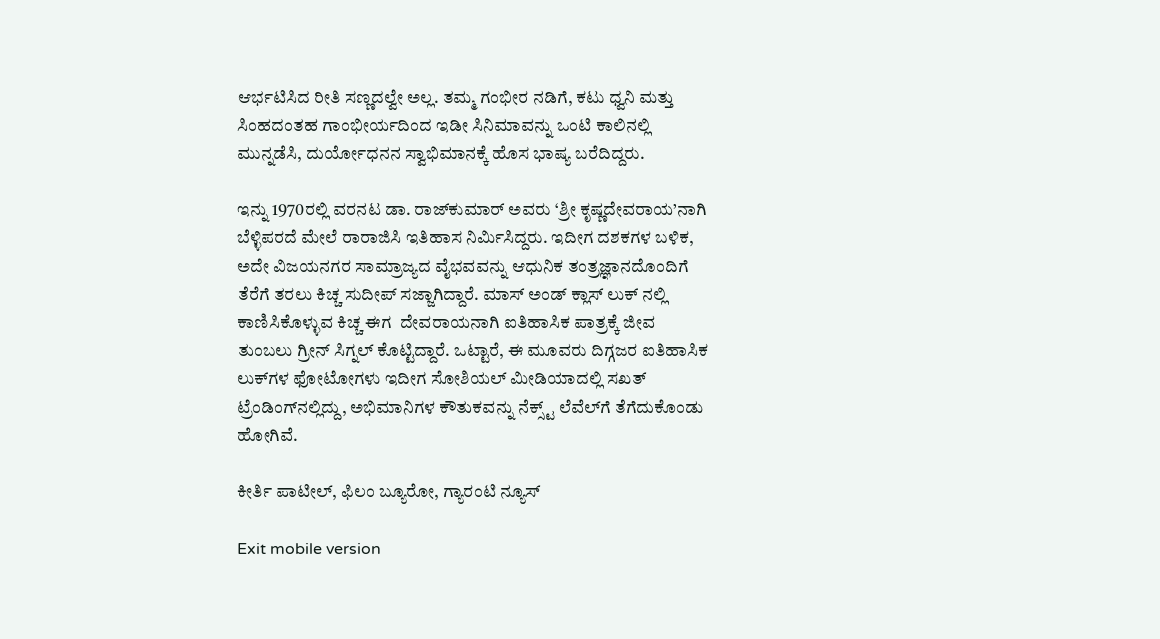ಆರ್ಭಟಿಸಿದ ರೀತಿ ಸಣ್ಣದಲ್ವೇ ಅಲ್ಲ. ತಮ್ಮ ಗಂಭೀರ ನಡಿಗೆ, ಕಟು ಧ್ವನಿ ಮತ್ತು ಸಿಂಹದಂತಹ ಗಾಂಭೀರ್ಯದಿಂದ ಇಡೀ ಸಿನಿಮಾವನ್ನು ಒಂಟಿ ಕಾಲಿನಲ್ಲಿ ಮುನ್ನಡೆಸಿ, ದುರ್ಯೋಧನನ ಸ್ವಾಭಿಮಾನಕ್ಕೆ ಹೊಸ ಭಾಷ್ಯ ಬರೆದಿದ್ದರು.

ಇನ್ನು 1970ರಲ್ಲಿ ವರನಟ ಡಾ. ರಾಜ್‌ಕುಮಾರ್ ಅವರು ‘ಶ್ರೀ ಕೃಷ್ಣದೇವರಾಯ’ನಾಗಿ ಬೆಳ್ಳಿಪರದೆ ಮೇಲೆ ರಾರಾಜಿಸಿ ಇತಿಹಾಸ ನಿರ್ಮಿಸಿದ್ದರು. ಇದೀಗ ದಶಕಗಳ ಬಳಿಕ, ಅದೇ ವಿಜಯನಗರ ಸಾಮ್ರಾಜ್ಯದ ವೈಭವವನ್ನು ಆಧುನಿಕ ತಂತ್ರಜ್ಞಾನದೊಂದಿಗೆ ತೆರೆಗೆ ತರಲು ಕಿಚ್ಚ ಸುದೀಪ್ ಸಜ್ಜಾಗಿದ್ದಾರೆ. ಮಾಸ್ ಅಂಡ್ ಕ್ಲಾಸ್ ಲುಕ್ ನಲ್ಲಿ ಕಾಣಿಸಿಕೊಳ್ಳುವ ಕಿಚ್ಚ ಈಗ  ದೇವರಾಯನಾಗಿ ಐತಿಹಾಸಿಕ ಪಾತ್ರಕ್ಕೆ ಜೀವ ತುಂಬಲು ಗ್ರೀನ್ ಸಿಗ್ನಲ್ ಕೊಟ್ಟಿದ್ದಾರೆ. ಒಟ್ಟಾರೆ, ಈ ಮೂವರು ದಿಗ್ಗಜರ ಐತಿಹಾಸಿಕ ಲುಕ್‌ಗಳ ಫೋಟೋಗಳು ಇದೀಗ ಸೋಶಿಯಲ್ ಮೀಡಿಯಾದಲ್ಲಿ ಸಖತ್ ಟ್ರೆಂಡಿಂಗ್‌ನಲ್ಲಿದ್ದು, ಅಭಿಮಾನಿಗಳ ಕೌತುಕವನ್ನು ನೆಕ್ಸ್ಟ್ ಲೆವೆಲ್‌ಗೆ ತೆಗೆದುಕೊಂಡು ಹೋಗಿವೆ.

ಕೀರ್ತಿ ಪಾಟೀಲ್, ಫಿಲಂ ಬ್ಯೂರೋ, ಗ್ಯಾರಂಟಿ ನ್ಯೂಸ್

Exit mobile version